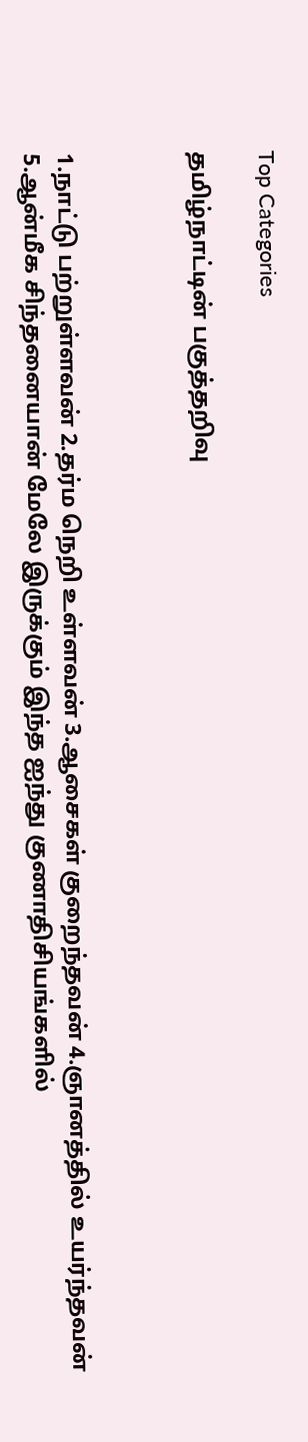Top Categories

தமிழ்நாட்டின் பகுத்தறிவு



1.நாட்டு பற்றுள்ளவன் 2.தர்ம நெறி உள்ளவன் 3.ஆசைகள் குறைந்தவன் 4.ஞானத்தில் உயர்ந்தவன் 5.ஆன்மீக சிந்தனையான் மேலே இருக்கும் இந்த ஐந்து குணாதிசியங்களில்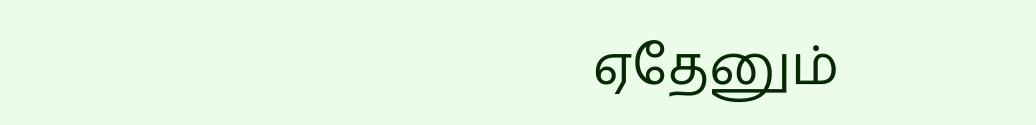ஏதேனும்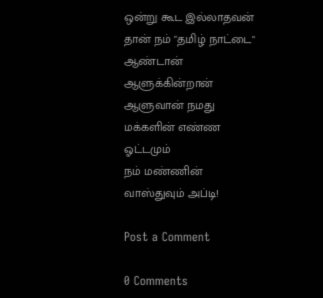ஒன்று கூட இல்லாதவன் தான் நம் "தமிழ் நாட்டை" ஆண்டான் ஆளுக்கின்றான் ஆளுவான் நமது மக்களின் எண்ண ஓட்டமும்
நம் மண்ணின் வாஸ்துவும் அப்டி!

Post a Comment

0 Comments